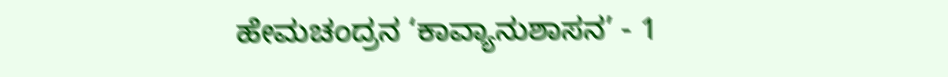ಹೇಮಚಂದ್ರನ ‘ಕಾವ್ಯಾನುಶಾಸನ’ - 1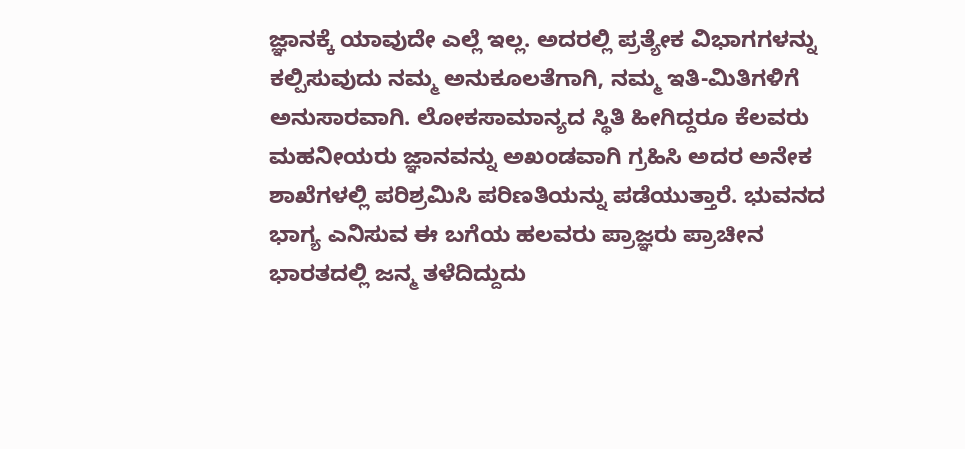ಜ್ಞಾನಕ್ಕೆ ಯಾವುದೇ ಎಲ್ಲೆ ಇಲ್ಲ. ಅದರಲ್ಲಿ ಪ್ರತ್ಯೇಕ ವಿಭಾಗಗಳನ್ನು ಕಲ್ಪಿಸುವುದು ನಮ್ಮ ಅನುಕೂಲತೆಗಾಗಿ, ನಮ್ಮ ಇತಿ-ಮಿತಿಗಳಿಗೆ ಅನುಸಾರವಾಗಿ. ಲೋಕಸಾಮಾನ್ಯದ ಸ್ಥಿತಿ ಹೀಗಿದ್ದರೂ ಕೆಲವರು ಮಹನೀಯರು ಜ್ಞಾನವನ್ನು ಅಖಂಡವಾಗಿ ಗ್ರಹಿಸಿ ಅದರ ಅನೇಕ ಶಾಖೆಗಳಲ್ಲಿ ಪರಿಶ್ರಮಿಸಿ ಪರಿಣತಿಯನ್ನು ಪಡೆಯುತ್ತಾರೆ. ಭುವನದ ಭಾಗ್ಯ ಎನಿಸುವ ಈ ಬಗೆಯ ಹಲವರು ಪ್ರಾಜ್ಞರು ಪ್ರಾಚೀನ ಭಾರತದಲ್ಲಿ ಜನ್ಮ ತಳೆದಿದ್ದುದು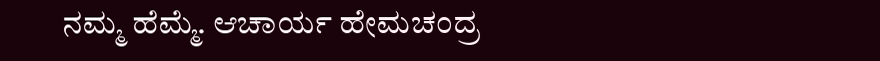ನಮ್ಮ ಹೆಮ್ಮೆ. ಆಚಾರ್ಯ ಹೇಮಚಂದ್ರ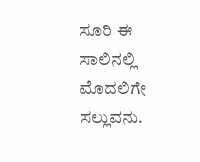ಸೂರಿ ಈ ಸಾಲಿನಲ್ಲಿ ಮೊದಲಿಗೇ ಸಲ್ಲುವನು.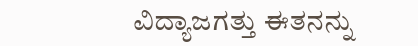ವಿದ್ಯಾಜಗತ್ತು ಈತನನ್ನು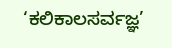‘ಕಲಿಕಾಲಸರ್ವಜ್ಞ’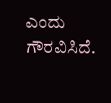ಎಂದು ಗೌರವಿಸಿದೆ.